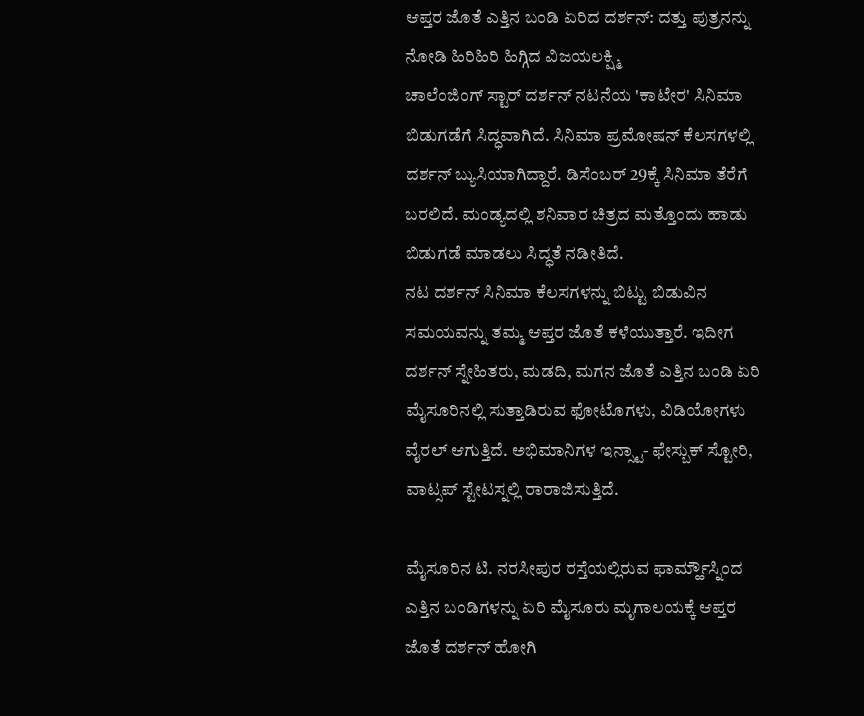ಆಪ್ತರ ಜೊತೆ ಎತ್ತಿನ ಬಂಡಿ ಏರಿದ ದರ್ಶನ್: ದತ್ತು ಪುತ್ರನನ್ನು ನೋಡಿ ಹಿರಿಹಿರಿ ಹಿಗ್ಗಿದ ವಿಜಯಲಕ್ಷ್ಮಿ
ಚಾಲೆಂಜಿಂಗ್ ಸ್ಟಾರ್ ದರ್ಶನ್ ನಟನೆಯ 'ಕಾಟೇರ' ಸಿನಿಮಾ ಬಿಡುಗಡೆಗೆ ಸಿದ್ಧವಾಗಿದೆ. ಸಿನಿಮಾ ಪ್ರಮೋಷನ್ ಕೆಲಸಗಳಲ್ಲಿ ದರ್ಶನ್ ಬ್ಯುಸಿಯಾಗಿದ್ದಾರೆ. ಡಿಸೆಂಬರ್ 29ಕ್ಕೆ ಸಿನಿಮಾ ತೆರೆಗೆ ಬರಲಿದೆ. ಮಂಡ್ಯದಲ್ಲಿ ಶನಿವಾರ ಚಿತ್ರದ ಮತ್ತೊಂದು ಹಾಡು ಬಿಡುಗಡೆ ಮಾಡಲು ಸಿದ್ಧತೆ ನಡೀತಿದೆ.
ನಟ ದರ್ಶನ್ ಸಿನಿಮಾ ಕೆಲಸಗಳನ್ನು ಬಿಟ್ಟು ಬಿಡುವಿನ ಸಮಯವನ್ನು ತಮ್ಮ ಆಪ್ತರ ಜೊತೆ ಕಳೆಯುತ್ತಾರೆ. ಇದೀಗ ದರ್ಶನ್ ಸ್ನೇಹಿತರು, ಮಡದಿ, ಮಗನ ಜೊತೆ ಎತ್ತಿನ ಬಂಡಿ ಏರಿ ಮೈಸೂರಿನಲ್ಲಿ ಸುತ್ತಾಡಿರುವ ಫೋಟೊಗಳು, ವಿಡಿಯೋಗಳು ವೈರಲ್ ಆಗುತ್ತಿದೆ. ಅಭಿಮಾನಿಗಳ ಇನ್ಸ್ಟಾ- ಫೇಸ್ಬುಕ್ ಸ್ಟೋರಿ, ವಾಟ್ಸಪ್ ಸ್ಟೇಟಸ್ನಲ್ಲಿ ರಾರಾಜಿಸುತ್ತಿದೆ.

ಮೈಸೂರಿನ ಟಿ. ನರಸೀಪುರ ರಸ್ತೆಯಲ್ಲಿರುವ ಫಾರ್ಮ್ಹೌಸ್ನಿಂದ ಎತ್ತಿನ ಬಂಡಿಗಳನ್ನು ಏರಿ ಮೈಸೂರು ಮೃಗಾಲಯಕ್ಕೆ ಆಪ್ತರ ಜೊತೆ ದರ್ಶನ್ ಹೋಗಿ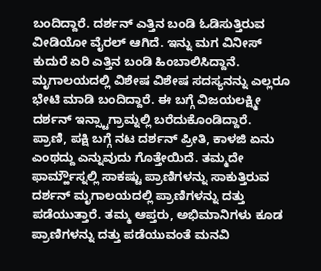ಬಂದಿದ್ದಾರೆ. ದರ್ಶನ್ ಎತ್ತಿನ ಬಂಡಿ ಓಡಿಸುತ್ತಿರುವ ವೀಡಿಯೋ ವೈರಲ್ ಆಗಿದೆ. ಇನ್ನು ಮಗ ವಿನೀಸ್ ಕುದುರೆ ಏರಿ ಎತ್ತಿನ ಬಂಡಿ ಹಿಂಬಾಲಿಸಿದ್ದಾನೆ. ಮೃಗಾಲಯದಲ್ಲಿ ವಿಶೇಷ ವಿಶೇಷ ಸದಸ್ಯನನ್ನು ಎಲ್ಲರೂ ಭೇಟಿ ಮಾಡಿ ಬಂದಿದ್ದಾರೆ. ಈ ಬಗ್ಗೆ ವಿಜಯಲಕ್ಷ್ಮೀ ದರ್ಶನ್ ಇನ್ಸ್ಟಾಗ್ರಾಮ್ನಲ್ಲಿ ಬರೆದುಕೊಂಡಿದ್ದಾರೆ.
ಪ್ರಾಣಿ, ಪಕ್ಷಿ ಬಗ್ಗೆ ನಟ ದರ್ಶನ್ ಪ್ರೀತಿ, ಕಾಳಜಿ ಏನು ಎಂಥದ್ದು ಎನ್ನುವುದು ಗೊತ್ತೇಯಿದೆ. ತಮ್ಮದೇ ಫಾರ್ಮ್ಹೌಸ್ನಲ್ಲಿ ಸಾಕಷ್ಟು ಪ್ರಾಣಿಗಳನ್ನು ಸಾಕುತ್ತಿರುವ ದರ್ಶನ್ ಮೃಗಾಲಯದಲ್ಲಿ ಪ್ರಾಣಿಗಳನ್ನು ದತ್ತು ಪಡೆಯುತ್ತಾರೆ. ತಮ್ಮ ಆಪ್ತರು, ಅಭಿಮಾನಿಗಳು ಕೂಡ ಪ್ರಾಣಿಗಳನ್ನು ದತ್ತು ಪಡೆಯುವಂತೆ ಮನವಿ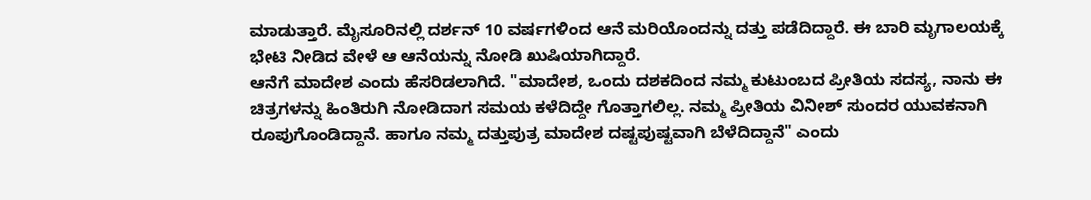ಮಾಡುತ್ತಾರೆ. ಮೈಸೂರಿನಲ್ಲಿ ದರ್ಶನ್ 10 ವರ್ಷಗಳಿಂದ ಆನೆ ಮರಿಯೊಂದನ್ನು ದತ್ತು ಪಡೆದಿದ್ದಾರೆ. ಈ ಬಾರಿ ಮೃಗಾಲಯಕ್ಕೆ ಭೇಟಿ ನೀಡಿದ ವೇಳೆ ಆ ಆನೆಯನ್ನು ನೋಡಿ ಖುಷಿಯಾಗಿದ್ದಾರೆ.
ಆನೆಗೆ ಮಾದೇಶ ಎಂದು ಹೆಸರಿಡಲಾಗಿದೆ. "ಮಾದೇಶ, ಒಂದು ದಶಕದಿಂದ ನಮ್ಮ ಕುಟುಂಬದ ಪ್ರೀತಿಯ ಸದಸ್ಯ, ನಾನು ಈ ಚಿತ್ರಗಳನ್ನು ಹಿಂತಿರುಗಿ ನೋಡಿದಾಗ ಸಮಯ ಕಳೆದಿದ್ದೇ ಗೊತ್ತಾಗಲಿಲ್ಲ. ನಮ್ಮ ಪ್ರೀತಿಯ ವಿನೀಶ್ ಸುಂದರ ಯುವಕನಾಗಿ ರೂಪುಗೊಂಡಿದ್ದಾನೆ. ಹಾಗೂ ನಮ್ಮ ದತ್ತುಪುತ್ರ ಮಾದೇಶ ದಷ್ಟಪುಷ್ಟವಾಗಿ ಬೆಳೆದಿದ್ದಾನೆ" ಎಂದು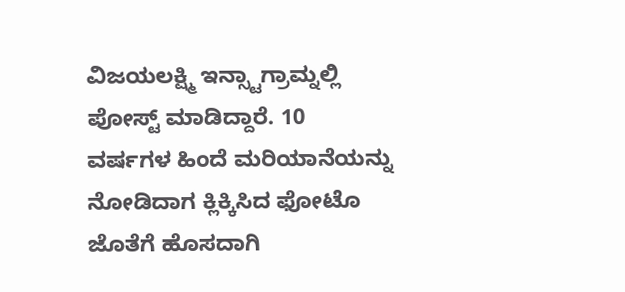ವಿಜಯಲಕ್ಷ್ಮಿ ಇನ್ಸ್ಟಾಗ್ರಾಮ್ನಲ್ಲಿ ಪೋಸ್ಟ್ ಮಾಡಿದ್ದಾರೆ. 10 ವರ್ಷಗಳ ಹಿಂದೆ ಮರಿಯಾನೆಯನ್ನು ನೋಡಿದಾಗ ಕ್ಲಿಕ್ಕಿಸಿದ ಫೋಟೊ ಜೊತೆಗೆ ಹೊಸದಾಗಿ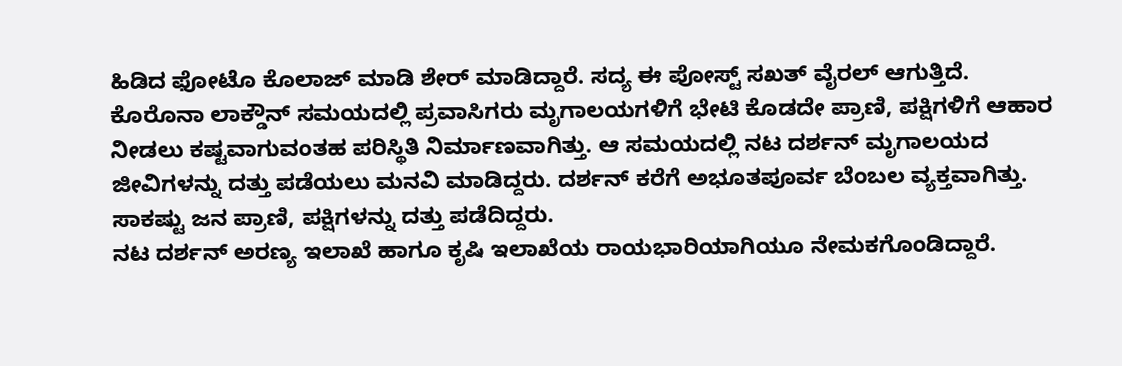ಹಿಡಿದ ಫೋಟೊ ಕೊಲಾಜ್ ಮಾಡಿ ಶೇರ್ ಮಾಡಿದ್ದಾರೆ. ಸದ್ಯ ಈ ಪೋಸ್ಟ್ ಸಖತ್ ವೈರಲ್ ಆಗುತ್ತಿದೆ.
ಕೊರೊನಾ ಲಾಕ್ಡೌನ್ ಸಮಯದಲ್ಲಿ ಪ್ರವಾಸಿಗರು ಮೃಗಾಲಯಗಳಿಗೆ ಭೇಟಿ ಕೊಡದೇ ಪ್ರಾಣಿ, ಪಕ್ಷಿಗಳಿಗೆ ಆಹಾರ ನೀಡಲು ಕಷ್ಟವಾಗುವಂತಹ ಪರಿಸ್ಥಿತಿ ನಿರ್ಮಾಣವಾಗಿತ್ತು. ಆ ಸಮಯದಲ್ಲಿ ನಟ ದರ್ಶನ್ ಮೃಗಾಲಯದ ಜೀವಿಗಳನ್ನು ದತ್ತು ಪಡೆಯಲು ಮನವಿ ಮಾಡಿದ್ದರು. ದರ್ಶನ್ ಕರೆಗೆ ಅಭೂತಪೂರ್ವ ಬೆಂಬಲ ವ್ಯಕ್ತವಾಗಿತ್ತು. ಸಾಕಷ್ಟು ಜನ ಪ್ರಾಣಿ, ಪಕ್ಷಿಗಳನ್ನು ದತ್ತು ಪಡೆದಿದ್ದರು.
ನಟ ದರ್ಶನ್ ಅರಣ್ಯ ಇಲಾಖೆ ಹಾಗೂ ಕೃಷಿ ಇಲಾಖೆಯ ರಾಯಭಾರಿಯಾಗಿಯೂ ನೇಮಕಗೊಂಡಿದ್ದಾರೆ.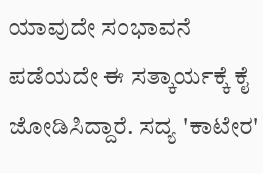ಯಾವುದೇ ಸಂಭಾವನೆ ಪಡೆಯದೇ ಈ ಸತ್ಕಾರ್ಯಕ್ಕೆ ಕೈ ಜೋಡಿಸಿದ್ದಾರೆ. ಸದ್ಯ 'ಕಾಟೇರ'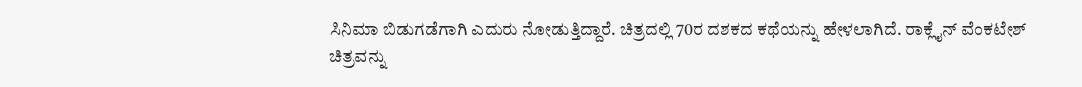ಸಿನಿಮಾ ಬಿಡುಗಡೆಗಾಗಿ ಎದುರು ನೋಡುತ್ತಿದ್ದಾರೆ. ಚಿತ್ರದಲ್ಲಿ 70ರ ದಶಕದ ಕಥೆಯನ್ನು ಹೇಳಲಾಗಿದೆ. ರಾಕ್ಲೈನ್ ವೆಂಕಟೇಶ್ ಚಿತ್ರವನ್ನು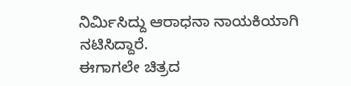ನಿರ್ಮಿಸಿದ್ದು ಆರಾಧನಾ ನಾಯಕಿಯಾಗಿ ನಟಿಸಿದ್ದಾರೆ.
ಈಗಾಗಲೇ ಚಿತ್ರದ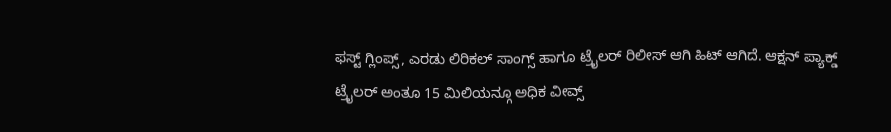ಫಸ್ಟ್ ಗ್ಲಿಂಪ್ಸ್, ಎರಡು ಲಿರಿಕಲ್ ಸಾಂಗ್ಸ್ ಹಾಗೂ ಟ್ರೈಲರ್ ರಿಲೀಸ್ ಆಗಿ ಹಿಟ್ ಆಗಿದೆ. ಆಕ್ಷನ್ ಪ್ಯಾಕ್ಡ್ ಟ್ರೈಲರ್ ಅಂತೂ 15 ಮಿಲಿಯನ್ಗೂ ಅಧಿಕ ವೀವ್ಸ್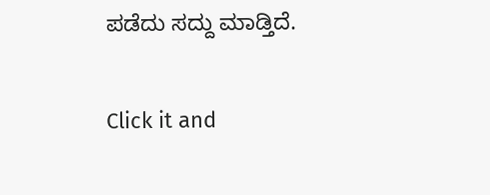ಪಡೆದು ಸದ್ದು ಮಾಡ್ತಿದೆ.


Click it and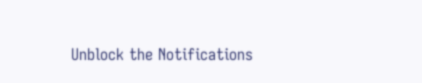Unblock the Notifications